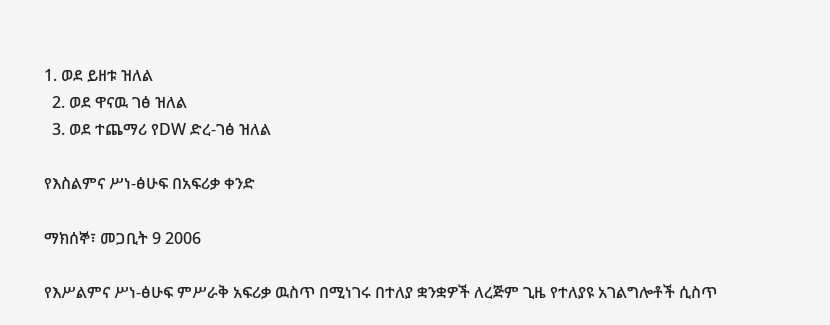1. ወደ ይዘቱ ዝለል
  2. ወደ ዋናዉ ገፅ ዝለል
  3. ወደ ተጨማሪ የDW ድረ-ገፅ ዝለል

የእስልምና ሥነ-ፅሁፍ በአፍሪቃ ቀንድ

ማክሰኞ፣ መጋቢት 9 2006

የእሥልምና ሥነ-ፅሁፍ ምሥራቅ አፍሪቃ ዉስጥ በሚነገሩ በተለያ ቋንቋዎች ለረጅም ጊዜ የተለያዩ አገልግሎቶች ሲስጥ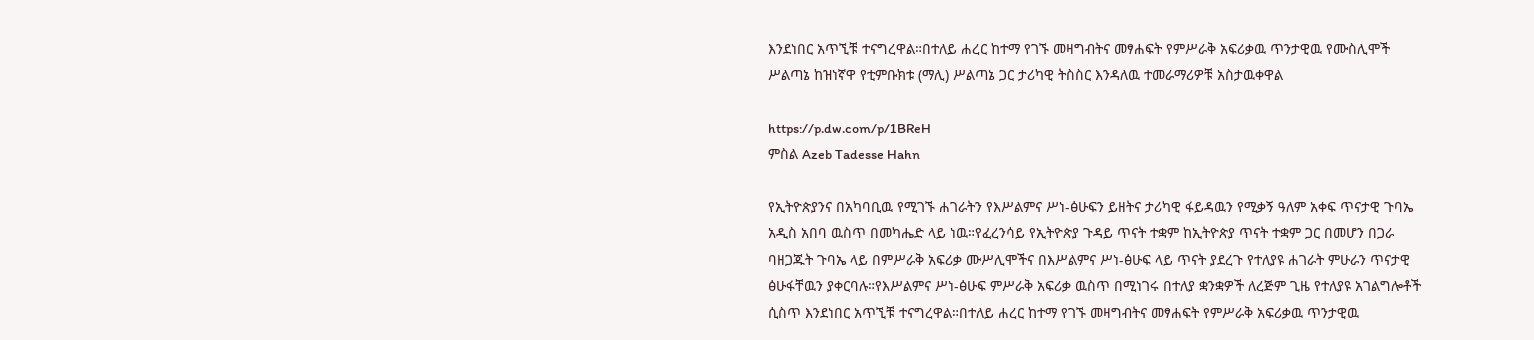እንደነበር አጥኚቹ ተናግረዋል።በተለይ ሐረር ከተማ የገኙ መዛግብትና መፃሐፍት የምሥራቅ አፍሪቃዉ ጥንታዊዉ የሙስሊሞች ሥልጣኔ ከዝነኛዋ የቲምቡክቱ (ማሊ) ሥልጣኔ ጋር ታሪካዊ ትስስር እንዳለዉ ተመራማሪዎቹ አስታዉቀዋል

https://p.dw.com/p/1BReH
ምስል Azeb Tadesse Hahn

የኢትዮጵያንና በአካባቢዉ የሚገኙ ሐገራትን የእሥልምና ሥነ-ፅሁፍን ይዘትና ታሪካዊ ፋይዳዉን የሚቃኝ ዓለም አቀፍ ጥናታዊ ጉባኤ አዲስ አበባ ዉስጥ በመካሔድ ላይ ነዉ።የፈረንሳይ የኢትዮጵያ ጉዳይ ጥናት ተቋም ከኢትዮጵያ ጥናት ተቋም ጋር በመሆን በጋራ ባዘጋጁት ጉባኤ ላይ በምሥራቅ አፍሪቃ ሙሥሊሞችና በእሥልምና ሥነ-ፅሁፍ ላይ ጥናት ያደረጉ የተለያዩ ሐገራት ምሁራን ጥናታዊ ፅሁፋቸዉን ያቀርባሉ።የእሥልምና ሥነ-ፅሁፍ ምሥራቅ አፍሪቃ ዉስጥ በሚነገሩ በተለያ ቋንቋዎች ለረጅም ጊዜ የተለያዩ አገልግሎቶች ሲስጥ እንደነበር አጥኚቹ ተናግረዋል።በተለይ ሐረር ከተማ የገኙ መዛግብትና መፃሐፍት የምሥራቅ አፍሪቃዉ ጥንታዊዉ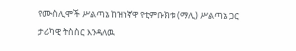የሙስሊሞች ሥልጣኔ ከዝነኛዋ የቲምቡክቱ (ማሊ) ሥልጣኔ ጋር ታሪካዊ ትስስር እንዳለዉ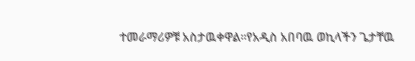ተመራማሪዎቹ አስታዉቀዋል።የአዲስ አበባዉ ወኪላችን ጌታቸዉ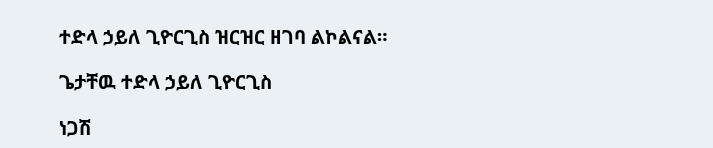ተድላ ኃይለ ጊዮርጊስ ዝርዝር ዘገባ ልኮልናል።

ጌታቸዉ ተድላ ኃይለ ጊዮርጊስ

ነጋሽ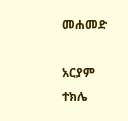መሐመድ

አርያም ተክሌ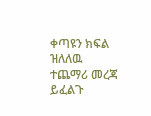ቀጣዩን ክፍል ዝለለዉ ተጨማሪ መረጃ ይፈልጉ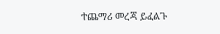ተጨማሪ መረጃ ይፈልጉ